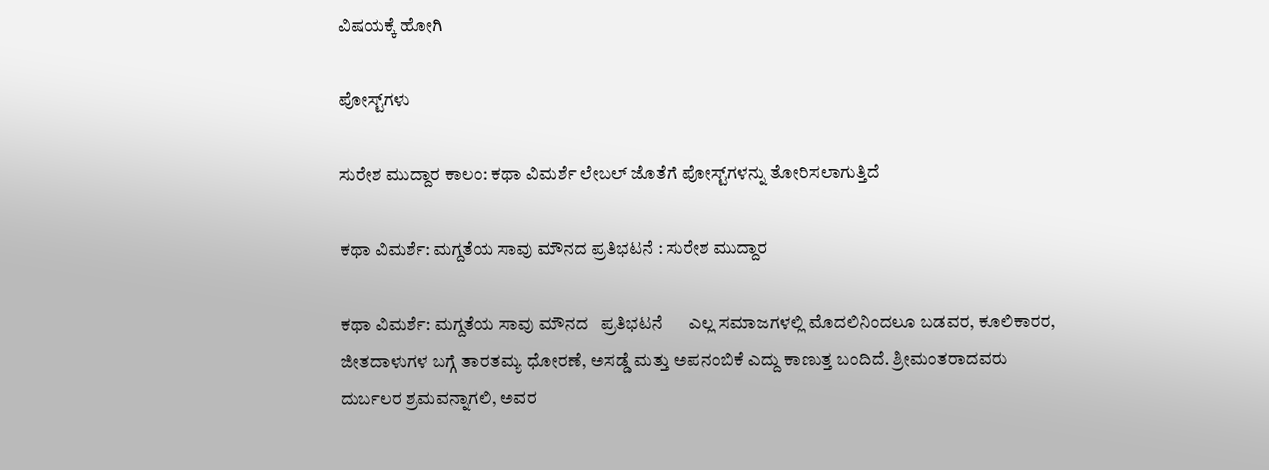ವಿಷಯಕ್ಕೆ ಹೋಗಿ

ಪೋಸ್ಟ್‌ಗಳು

ಸುರೇಶ ಮುದ್ದಾರ ಕಾಲಂ: ಕಥಾ ವಿಮರ್ಶೆ ಲೇಬಲ್ ಜೊತೆಗೆ ಪೋಸ್ಟ್‌ಗಳನ್ನು ತೋರಿಸಲಾಗುತ್ತಿದೆ

ಕಥಾ ವಿಮರ್ಶೆ: ಮಗ್ದತೆಯ ಸಾವು ಮೌನದ ಪ್ರತಿಭಟನೆ : ಸುರೇಶ ಮುದ್ದಾರ

ಕಥಾ ವಿಮರ್ಶೆ: ಮಗ್ದತೆಯ ಸಾವು ಮೌನದ   ಪ್ರತಿಭಟನೆ      ಎಲ್ಲ ಸಮಾಜಗಳಲ್ಲಿ ಮೊದಲಿನಿಂದಲೂ ಬಡವರ, ಕೂಲಿಕಾರರ, ಜೀತದಾಳುಗಳ ಬಗ್ಗೆ ತಾರತಮ್ಯ ಧೋರಣೆ, ಅಸಡ್ಡೆ ಮತ್ತು ಅಪನಂಬಿಕೆ ಎದ್ದು ಕಾಣುತ್ತ ಬಂದಿದೆ. ಶ್ರೀಮಂತರಾದವರು ದುರ್ಬಲರ ಶ್ರಮವನ್ನಾಗಲಿ, ಅವರ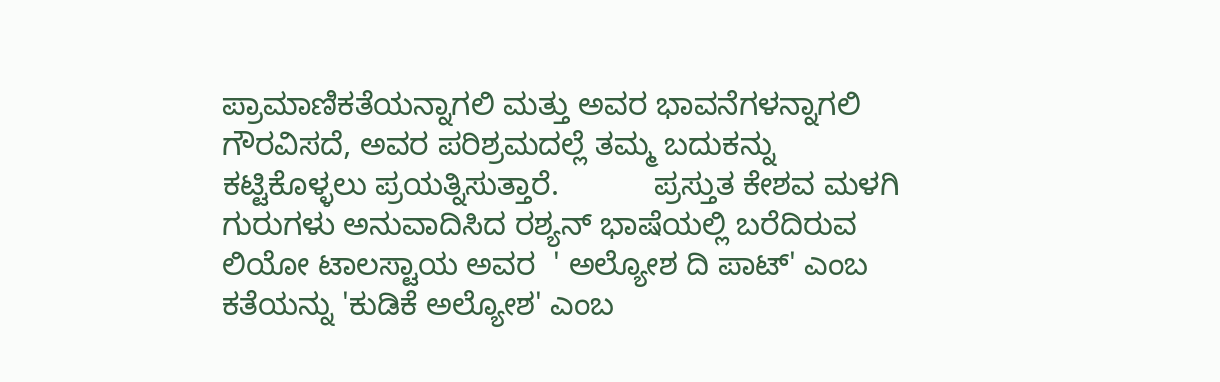ಪ್ರಾಮಾಣಿಕತೆಯನ್ನಾಗಲಿ ಮತ್ತು ಅವರ ಭಾವನೆಗಳನ್ನಾಗಲಿ ಗೌರವಿಸದೆ, ಅವರ ಪರಿಶ್ರಮದಲ್ಲೆ ತಮ್ಮ ಬದುಕನ್ನು ಕಟ್ಟಿಕೊಳ್ಳಲು ಪ್ರಯತ್ನಿಸುತ್ತಾರೆ.           ಪ್ರಸ್ತುತ ಕೇಶವ ಮಳಗಿ ಗುರುಗಳು ಅನುವಾದಿಸಿದ ರಶ್ಯನ್ ಭಾಷೆಯಲ್ಲಿ ಬರೆದಿರುವ ಲಿಯೋ ಟಾಲಸ್ಟಾಯ ಅವರ  ' ಅಲ್ಯೋಶ ದಿ ಪಾಟ್' ಎಂಬ ಕತೆಯನ್ನು 'ಕುಡಿಕೆ ಅಲ್ಯೋಶ' ಎಂಬ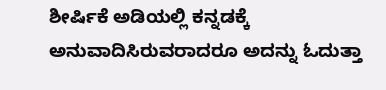ಶೀರ್ಷಿಕೆ ಅಡಿಯಲ್ಲಿ ಕನ್ನಡಕ್ಕೆ ಅನುವಾದಿಸಿರುವರಾದರೂ ಅದನ್ನು ಓದುತ್ತಾ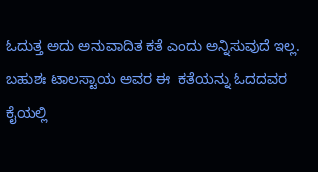ಓದುತ್ತ ಅದು ಅನುವಾದಿತ ಕತೆ ಎಂದು ಅನ್ನಿಸುವುದೆ ಇಲ್ಲ.        ಬಹುಶಃ ಟಾಲಸ್ಟಾಯ ಅವರ ಈ  ಕತೆಯನ್ನು ಓದದವರ ಕೈಯಲ್ಲಿ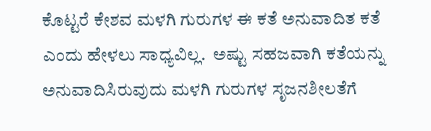ಕೊಟ್ಟರೆ ಕೇಶವ ಮಳಗಿ ಗುರುಗಳ ಈ ಕತೆ ಅನುವಾದಿತ ಕತೆ ಎಂದು ಹೇಳಲು ಸಾಧ್ಯವಿಲ್ಲ.  ಅಷ್ಟು ಸಹಜವಾಗಿ ಕತೆಯನ್ನು ಅನುವಾದಿಸಿರುವುದು ಮಳಗಿ ಗುರುಗಳ ಸೃಜನಶೀಲತೆಗೆ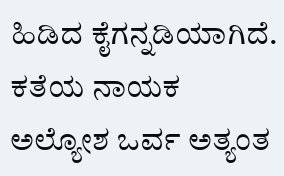ಹಿಡಿದ ಕೈಗನ್ನಡಿಯಾಗಿದೆ.            ಕತೆಯ ನಾಯಕ ಅಲ್ಯೋಶ ಒರ್ವ ಅತ್ಯಂತ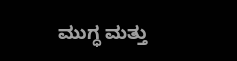ಮುಗ್ಧ ಮತ್ತು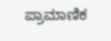ಪ್ರಾಮಾಣಿಕ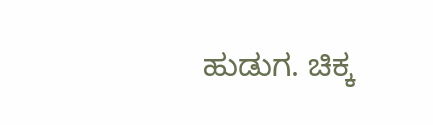ಹುಡುಗ. ಚಿಕ್ಕ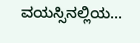ವಯಸ್ಸಿನಲ್ಲಿಯ...